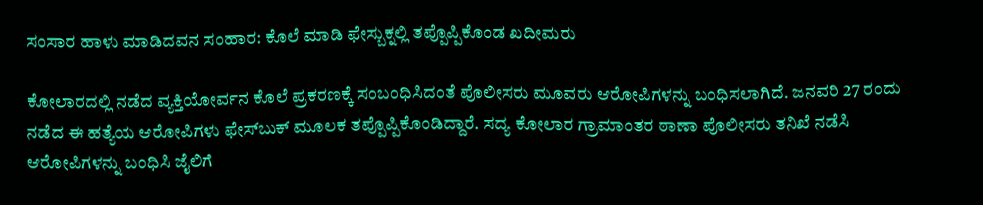ಸಂಸಾರ ಹಾಳು ಮಾಡಿದವನ ಸಂಹಾರ: ಕೊಲೆ ಮಾಡಿ ಫೇಸ್ಬುಕ್ನಲ್ಲಿ ತಪ್ಪೊಪ್ಪಿಕೊಂಡ ಖದೀಮರು

ಕೋಲಾರದಲ್ಲಿ ನಡೆದ ವ್ಯಕ್ತಿಯೋರ್ವನ ಕೊಲೆ ಪ್ರಕರಣಕ್ಕೆ ಸಂಬಂಧಿಸಿದಂತೆ ಪೊಲೀಸರು ಮೂವರು ಆರೋಪಿಗಳನ್ನು ಬಂಧಿಸಲಾಗಿದೆ. ಜನವರಿ 27 ರಂದು ನಡೆದ ಈ ಹತ್ಯೆಯ ಆರೋಪಿಗಳು ಫೇಸ್‌ಬುಕ್ ಮೂಲಕ ತಪ್ಪೊಪ್ಪಿಕೊಂಡಿದ್ದಾರೆ. ಸದ್ಯ ಕೋಲಾರ ಗ್ರಾಮಾಂತರ ಠಾಣಾ ಪೊಲೀಸರು ತನಿಖೆ ನಡೆಸಿ ಆರೋಪಿಗಳನ್ನು ಬಂಧಿಸಿ ಜೈಲಿಗೆ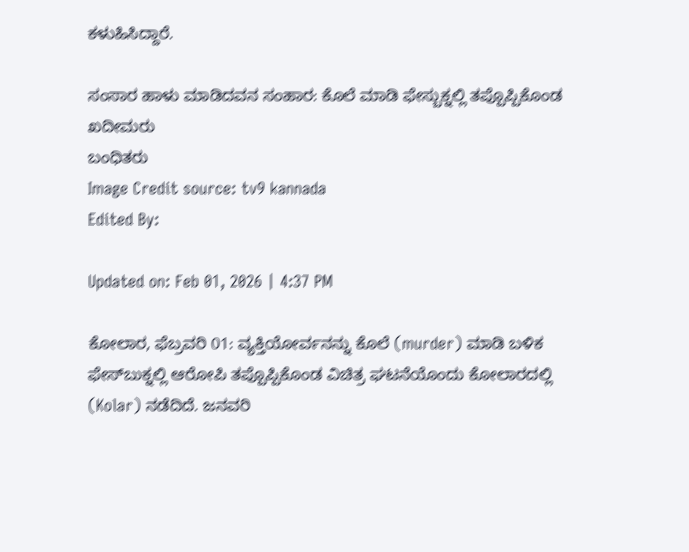ಕಳುಹಿಸಿದ್ದಾರೆ.

ಸಂಸಾರ ಹಾಳು ಮಾಡಿದವನ ಸಂಹಾರ: ಕೊಲೆ ಮಾಡಿ ಫೇಸ್ಬುಕ್ನಲ್ಲಿ ತಪ್ಪೊಪ್ಪಿಕೊಂಡ ಖದೀಮರು
ಬಂಧಿತರು
Image Credit source: tv9 kannada
Edited By:

Updated on: Feb 01, 2026 | 4:37 PM

ಕೋಲಾರ, ಫೆಬ್ರವರಿ 01: ವ್ಯಕ್ತಿಯೋರ್ವನನ್ನು ಕೊಲೆ (murder) ಮಾಡಿ ಬಳಿಕ ಫೇಸ್‌ಬುಕ್ನಲ್ಲಿ ಆರೋಪಿ ತಪ್ಪೊಪ್ಪಿಕೊಂಡ ವಿಚಿತ್ರ ಘಟನೆಯೊಂದು ಕೋಲಾರದಲ್ಲಿ (Kolar) ನಡೆದಿದೆ. ಜನವರಿ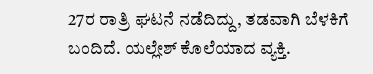27ರ ರಾತ್ರಿ ಘಟನೆ ನಡೆದಿದ್ದು, ತಡವಾಗಿ ಬೆಳಕಿಗೆ ಬಂದಿದೆ. ಯಲ್ಲೇಶ್ ಕೊಲೆಯಾದ ವ್ಯಕ್ತಿ.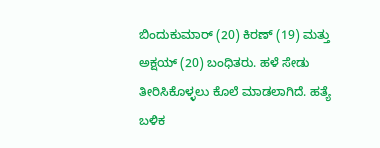ಬಿಂದುಕುಮಾರ್ (20) ಕಿರಣ್ (19) ಮತ್ತು ಅಕ್ಷಯ್ (20) ಬಂಧಿತರು. ಹಳೆ ಸೇಡು ತೀರಿಸಿಕೊಳ್ಳಲು ಕೊಲೆ ಮಾಡಲಾಗಿದೆ. ಹತ್ಯೆ ಬಳಿಕ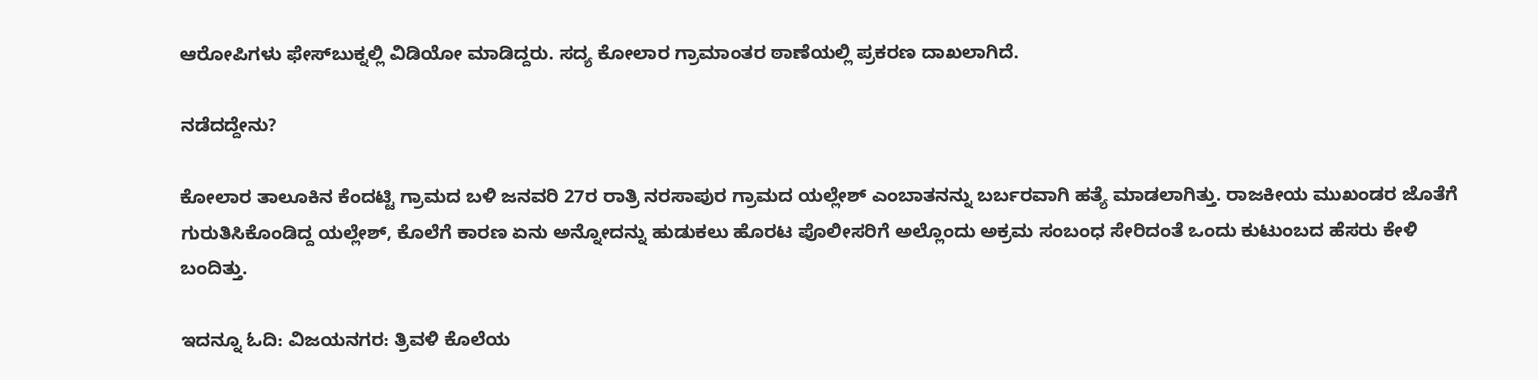ಆರೋಪಿಗಳು ಫೇಸ್‌ಬುಕ್ನಲ್ಲಿ ವಿಡಿಯೋ ಮಾಡಿದ್ದರು. ಸದ್ಯ ಕೋಲಾರ ಗ್ರಾಮಾಂತರ ಠಾಣೆಯಲ್ಲಿ ಪ್ರಕರಣ ದಾಖಲಾಗಿದೆ.

ನಡೆದದ್ದೇನು?

ಕೋಲಾರ ತಾಲೂಕಿನ ಕೆಂದಟ್ಟಿ ಗ್ರಾಮದ ಬಳಿ ಜನವರಿ 27ರ ರಾತ್ರಿ ನರಸಾಪುರ ಗ್ರಾಮದ ಯಲ್ಲೇಶ್ ಎಂಬಾತನನ್ನು ಬರ್ಬರವಾಗಿ ಹತ್ಯೆ ಮಾಡಲಾಗಿತ್ತು. ರಾಜಕೀಯ ಮುಖಂಡರ ಜೊತೆಗೆ ಗುರುತಿಸಿಕೊಂಡಿದ್ದ ಯಲ್ಲೇಶ್, ಕೊಲೆಗೆ ಕಾರಣ ಏನು ಅನ್ನೋದನ್ನು ಹುಡುಕಲು ಹೊರಟ ಪೊಲೀಸರಿಗೆ ಅಲ್ಲೊಂದು ಅಕ್ರಮ ಸಂಬಂಧ ಸೇರಿದಂತೆ ಒಂದು ಕುಟುಂಬದ ಹೆಸರು ಕೇಳಿ ಬಂದಿತ್ತು.

ಇದನ್ನೂ ಓದಿ: ವಿಜಯನಗರ: ತ್ರಿವಳಿ ಕೊಲೆಯ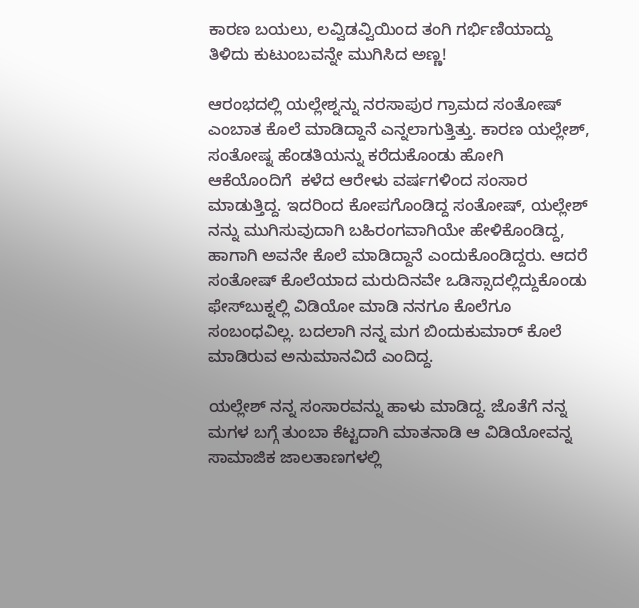ಕಾರಣ ಬಯಲು, ಲವ್ವಿಡವ್ವಿಯಿಂದ ತಂಗಿ ಗರ್ಭಿಣಿಯಾದ್ದು ತಿಳಿದು ಕುಟುಂಬವನ್ನೇ ಮುಗಿಸಿದ ಅಣ್ಣ!

ಆರಂಭದಲ್ಲಿ ಯಲ್ಲೇಶ್ನನ್ನು ನರಸಾಪುರ ಗ್ರಾಮದ ಸಂತೋಷ್ ಎಂಬಾತ ಕೊಲೆ ಮಾಡಿದ್ದಾನೆ ಎನ್ನಲಾಗುತ್ತಿತ್ತು. ಕಾರಣ ಯಲ್ಲೇಶ್, ಸಂತೋಷ್ನ ಹೆಂಡತಿಯನ್ನು ಕರೆದುಕೊಂಡು ಹೋಗಿ ಆಕೆಯೊಂದಿಗೆ  ಕಳೆದ ಆರೇಳು ವರ್ಷಗಳಿಂದ ಸಂಸಾರ ಮಾಡುತ್ತಿದ್ದ. ಇದರಿಂದ ಕೋಪಗೊಂಡಿದ್ದ ಸಂತೋಷ್, ಯಲ್ಲೇಶ್ ನನ್ನು ಮುಗಿಸುವುದಾಗಿ ಬಹಿರಂಗವಾಗಿಯೇ ಹೇಳಿಕೊಂಡಿದ್ದ, ಹಾಗಾಗಿ ಅವನೇ ಕೊಲೆ ಮಾಡಿದ್ದಾನೆ ಎಂದುಕೊಂಡಿದ್ದರು. ಆದರೆ ಸಂತೋಷ್ ಕೊಲೆಯಾದ ಮರುದಿನವೇ ಒಡಿಸ್ಸಾದಲ್ಲಿದ್ದುಕೊಂಡು ಫೇಸ್‌ಬುಕ್ನಲ್ಲಿ ವಿಡಿಯೋ ಮಾಡಿ ನನಗೂ ಕೊಲೆಗೂ ಸಂಬಂಧವಿಲ್ಲ. ಬದಲಾಗಿ ನನ್ನ ಮಗ ಬಿಂದುಕುಮಾರ್ ಕೊಲೆ ಮಾಡಿರುವ ಅನುಮಾನವಿದೆ ಎಂದಿದ್ದ.

ಯಲ್ಲೇಶ್ ನನ್ನ ಸಂಸಾರವನ್ನು ಹಾಳು ಮಾಡಿದ್ದ. ಜೊತೆಗೆ ನನ್ನ ಮಗಳ ಬಗ್ಗೆ ತುಂಬಾ ಕೆಟ್ಟದಾಗಿ ಮಾತನಾಡಿ ಆ ವಿಡಿಯೋವನ್ನ ಸಾಮಾಜಿಕ ಜಾಲತಾಣಗಳಲ್ಲಿ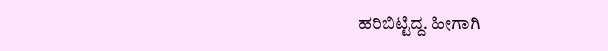ಹರಿಬಿಟ್ಟಿದ್ದ. ಹೀಗಾಗಿ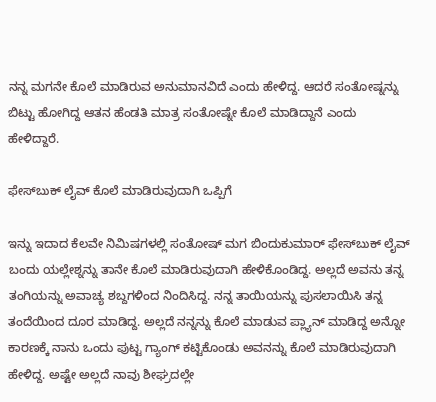ನನ್ನ ಮಗನೇ ಕೊಲೆ ಮಾಡಿರುವ ಅನುಮಾನವಿದೆ ಎಂದು ಹೇಳಿದ್ದ. ಆದರೆ ಸಂತೋಷ್ನನ್ನು ಬಿಟ್ಟು ಹೋಗಿದ್ದ ಆತನ ಹೆಂಡತಿ ಮಾತ್ರ ಸಂತೋಷ್ನೇ ಕೊಲೆ ಮಾಡಿದ್ದಾನೆ ಎಂದು ಹೇಳಿದ್ದಾರೆ.

ಫೇಸ್‌ಬುಕ್ ಲೈವ್ ಕೊಲೆ ಮಾಡಿರುವುದಾಗಿ ಒಪ್ಪಿಗೆ

ಇನ್ನು ಇದಾದ ಕೆಲವೇ ನಿಮಿಷಗಳಲ್ಲಿ ಸಂತೋಷ್ ಮಗ ಬಿಂದುಕುಮಾರ್ ಫೇಸ್‌ಬುಕ್ ಲೈವ್ ಬಂದು ಯಲ್ಲೇಶ್ನನ್ನು ತಾನೇ ಕೊಲೆ ಮಾಡಿರುವುದಾಗಿ ಹೇಳಿಕೊಂಡಿದ್ದ. ಅಲ್ಲದೆ ಅವನು ತನ್ನ ತಂಗಿಯನ್ನು ಅವಾಚ್ಯ ಶಬ್ದಗಳಿಂದ ನಿಂದಿಸಿದ್ದ. ನನ್ನ ತಾಯಿಯನ್ನು ಪುಸಲಾಯಿಸಿ ತನ್ನ ತಂದೆಯಿಂದ ದೂರ ಮಾಡಿದ್ದ. ಅಲ್ಲದೆ ನನ್ನನ್ನು ಕೊಲೆ ಮಾಡುವ ಪ್ಲ್ಯಾನ್ ಮಾಡಿದ್ದ ಅನ್ನೋ ಕಾರಣಕ್ಕೆ ನಾನು ಒಂದು ಪುಟ್ಟ ಗ್ಯಾಂಗ್ ಕಟ್ಟಿಕೊಂಡು ಅವನನ್ನು ಕೊಲೆ ಮಾಡಿರುವುದಾಗಿ ಹೇಳಿದ್ದ. ಅಷ್ಟೇ ಅಲ್ಲದೆ ನಾವು ಶೀಘ್ರದಲ್ಲೇ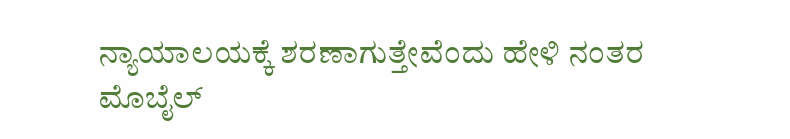ನ್ಯಾಯಾಲಯಕ್ಕೆ ಶರಣಾಗುತ್ತೇವೆಂದು ಹೇಳಿ ನಂತರ ಮೊಬೈಲ್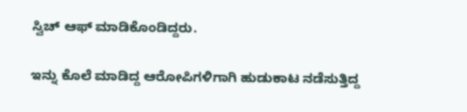ಸ್ವಿಚ್ ಆಫ್ ಮಾಡಿಕೊಂಡಿದ್ದರು.

ಇನ್ನು ಕೊಲೆ ಮಾಡಿದ್ದ ಆರೋಪಿಗಳಿಗಾಗಿ ಹುಡುಕಾಟ ನಡೆಸುತ್ತಿದ್ದ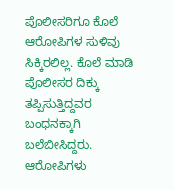ಪೊಲೀಸರಿಗೂ ಕೊಲೆ ಆರೋಪಿಗಳ ಸುಳಿವು ಸಿಕ್ಕಿರಲಿಲ್ಲ. ಕೊಲೆ ಮಾಡಿ ಪೊಲೀಸರ ದಿಕ್ಕು ತಪ್ಪಿಸುತ್ತಿದ್ದವರ ಬಂಧನಕ್ಕಾಗಿ ಬಲೆಬೀಸಿದ್ದರು. ಆರೋಪಿಗಳು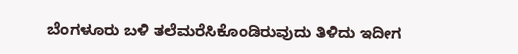ಬೆಂಗಳೂರು ಬಳಿ ತಲೆಮರೆಸಿಕೊಂಡಿರುವುದು ತಿಳಿದು ಇದೀಗ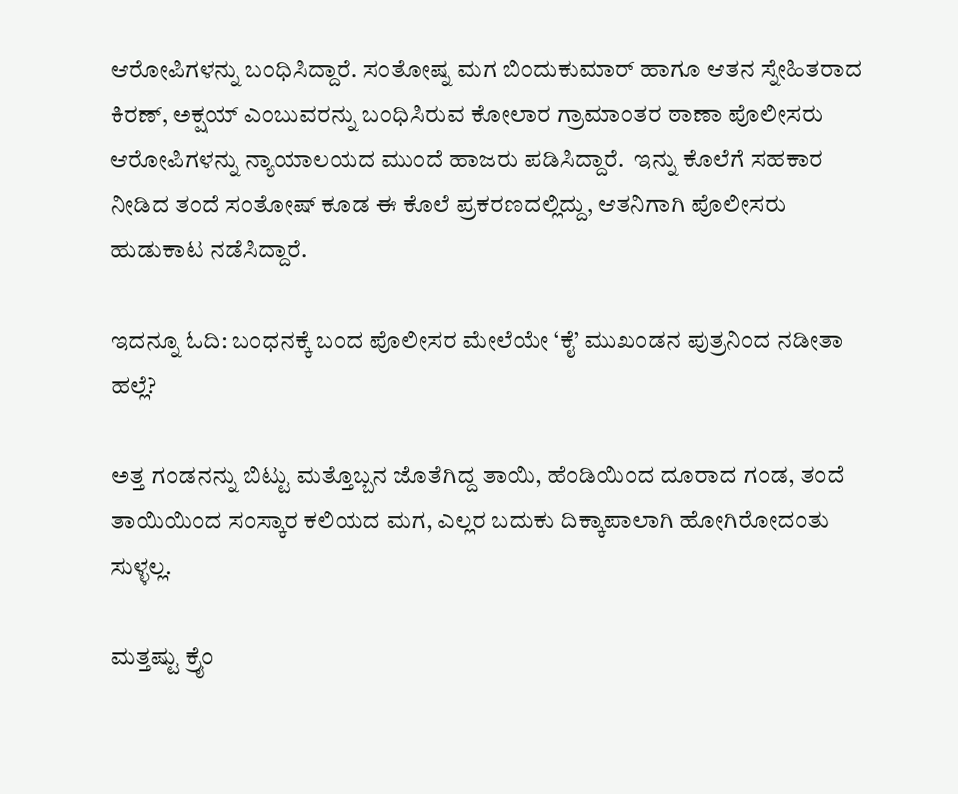ಆರೋಪಿಗಳನ್ನು ಬಂಧಿಸಿದ್ದಾರೆ. ಸಂತೋಷ್ನ ಮಗ ಬಿಂದುಕುಮಾರ್ ಹಾಗೂ ಆತನ ಸ್ನೇಹಿತರಾದ ಕಿರಣ್, ಅಕ್ಷಯ್ ಎಂಬುವರನ್ನು ಬಂಧಿಸಿರುವ ಕೋಲಾರ ಗ್ರಾಮಾಂತರ ಠಾಣಾ ಪೊಲೀಸರು ಆರೋಪಿಗಳನ್ನು ನ್ಯಾಯಾಲಯದ ಮುಂದೆ ಹಾಜರು ಪಡಿಸಿದ್ದಾರೆ.  ಇನ್ನು ಕೊಲೆಗೆ ಸಹಕಾರ ನೀಡಿದ ತಂದೆ ಸಂತೋಷ್ ಕೂಡ ಈ ಕೊಲೆ ಪ್ರಕರಣದಲ್ಲಿದ್ದು, ಆತನಿಗಾಗಿ ಪೊಲೀಸರು ಹುಡುಕಾಟ ನಡೆಸಿದ್ದಾರೆ.

ಇದನ್ನೂ ಓದಿ: ಬಂಧನಕ್ಕೆ ಬಂದ ಪೊಲೀಸರ ಮೇಲೆಯೇ ‘ಕೈ’ ಮುಖಂಡನ ಪುತ್ರನಿಂದ ನಡೀತಾ ಹಲ್ಲೆ?

ಅತ್ತ ಗಂಡನನ್ನು ಬಿಟ್ಟು ಮತ್ತೊಬ್ಬನ ಜೊತೆಗಿದ್ದ ತಾಯಿ, ಹೆಂಡಿಯಿಂದ ದೂರಾದ ಗಂಡ, ತಂದೆ ತಾಯಿಯಿಂದ ಸಂಸ್ಕಾರ ಕಲಿಯದ ಮಗ, ಎಲ್ಲರ ಬದುಕು ದಿಕ್ಕಾಪಾಲಾಗಿ ಹೋಗಿರೋದಂತು ಸುಳ್ಳಲ್ಲ.

ಮತ್ತಷ್ಟು ಕ್ರೈಂ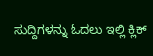ಸುದ್ದಿಗಳನ್ನು ಓದಲು ಇಲ್ಲಿ ಕ್ಲಿಕ್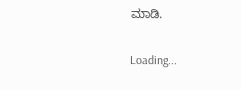ಮಾಡಿ.

Loading...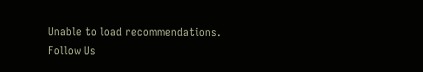Unable to load recommendations.
Follow Us